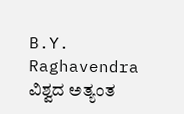B.Y. Raghavendra ವಿಶ್ವದ ಅತ್ಯಂತ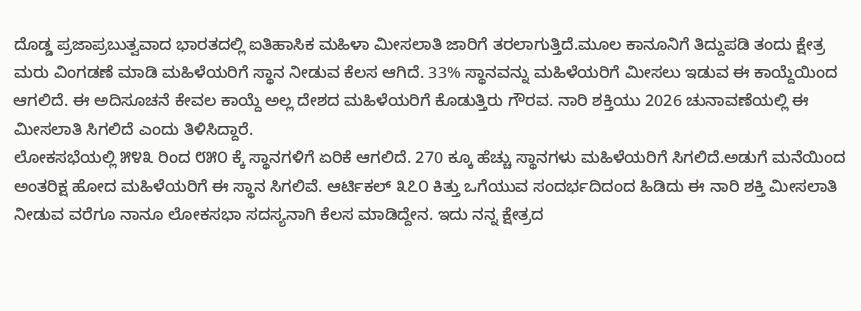ದೊಡ್ಡ ಪ್ರಜಾಪ್ರಬುತ್ವವಾದ ಭಾರತದಲ್ಲಿ ಐತಿಹಾಸಿಕ ಮಹಿಳಾ ಮೀಸಲಾತಿ ಜಾರಿಗೆ ತರಲಾಗುತ್ತಿದೆ.ಮೂಲ ಕಾನೂನಿಗೆ ತಿದ್ದುಪಡಿ ತಂದು ಕ್ಷೇತ್ರ ಮರು ವಿಂಗಡಣೆ ಮಾಡಿ ಮಹಿಳೆಯರಿಗೆ ಸ್ಥಾನ ನೀಡುವ ಕೆಲಸ ಆಗಿದೆ. 33% ಸ್ಥಾನವನ್ನು ಮಹಿಳೆಯರಿಗೆ ಮೀಸಲು ಇಡುವ ಈ ಕಾಯ್ದೆಯಿಂದ ಆಗಲಿದೆ. ಈ ಅದಿಸೂಚನೆ ಕೇವಲ ಕಾಯ್ದೆ ಅಲ್ಲ ದೇಶದ ಮಹಿಳೆಯರಿಗೆ ಕೊಡುತ್ತಿರು ಗೌರವ. ನಾರಿ ಶಕ್ತಿಯು 2026 ಚುನಾವಣೆಯಲ್ಲಿ ಈ ಮೀಸಲಾತಿ ಸಿಗಲಿದೆ ಎಂದು ತಿಳಿಸಿದ್ದಾರೆ.
ಲೋಕಸಭೆಯಲ್ಲಿ ೫೪೩ ರಿಂದ ೮೫೦ ಕ್ಕೆ ಸ್ಥಾನಗಳಿಗೆ ಏರಿಕೆ ಆಗಲಿದೆ. 270 ಕ್ಕೂ ಹೆಚ್ಚು ಸ್ಥಾನಗಳು ಮಹಿಳೆಯರಿಗೆ ಸಿಗಲಿದೆ.ಅಡುಗೆ ಮನೆಯಿಂದ ಅಂತರಿಕ್ಷ ಹೋದ ಮಹಿಳೆಯರಿಗೆ ಈ ಸ್ಥಾನ ಸಿಗಲಿವೆ. ಆರ್ಟಿಕಲ್ ೩೭೦ ಕಿತ್ತು ಒಗೆಯುವ ಸಂದರ್ಭದಿದಂದ ಹಿಡಿದು ಈ ನಾರಿ ಶಕ್ತಿ ಮೀಸಲಾತಿ ನೀಡುವ ವರೆಗೂ ನಾನೂ ಲೋಕಸಭಾ ಸದಸ್ಯನಾಗಿ ಕೆಲಸ ಮಾಡಿದ್ದೇನ. ಇದು ನನ್ನ ಕ್ಷೇತ್ರದ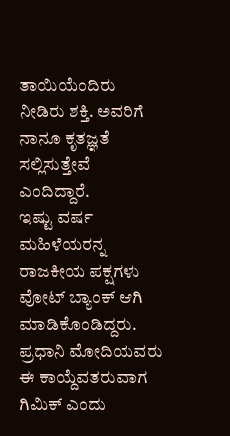ತಾಯಿಯೆಂದಿರು ನೀಡಿರು ಶಕ್ತಿ. ಅವರಿಗೆ ನಾನೂ ಕೃತಜ್ಞತೆ ಸಲ್ಲಿಸುತ್ತೇವೆ ಎಂದಿದ್ದಾರೆ.
ಇಷ್ಟು ವರ್ಷ ಮಹಿಳೆಯರನ್ನ ರಾಜಕೀಯ ಪಕ್ಷಗಳು ವೋಟ್ ಬ್ಯಾಂಕ್ ಆಗಿ ಮಾಡಿಕೊಂಡಿದ್ದರು. ಪ್ರಧಾನಿ ಮೋದಿಯವರು ಈ ಕಾಯ್ದೆವತರುವಾಗ ಗಿಮಿಕ್ ಎಂದು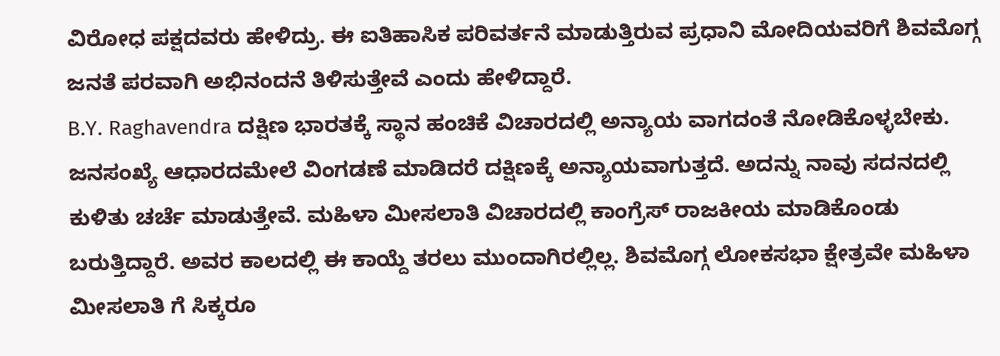ವಿರೋಧ ಪಕ್ಷದವರು ಹೇಳಿದ್ರು. ಈ ಐತಿಹಾಸಿಕ ಪರಿವರ್ತನೆ ಮಾಡುತ್ತಿರುವ ಪ್ರಧಾನಿ ಮೋದಿಯವರಿಗೆ ಶಿವಮೊಗ್ಗ ಜನತೆ ಪರವಾಗಿ ಅಭಿನಂದನೆ ತಿಳಿಸುತ್ತೇವೆ ಎಂದು ಹೇಳಿದ್ದಾರೆ.
B.Y. Raghavendra ದಕ್ಷಿಣ ಭಾರತಕ್ಕೆ ಸ್ಥಾನ ಹಂಚಿಕೆ ವಿಚಾರದಲ್ಲಿ ಅನ್ಯಾಯ ವಾಗದಂತೆ ನೋಡಿಕೊಳ್ಳಬೇಕು. ಜನಸಂಖ್ಯೆ ಆಧಾರದಮೇಲೆ ವಿಂಗಡಣೆ ಮಾಡಿದರೆ ದಕ್ಷಿಣಕ್ಕೆ ಅನ್ಯಾಯವಾಗುತ್ತದೆ. ಅದನ್ನು ನಾವು ಸದನದಲ್ಲಿ ಕುಳಿತು ಚರ್ಚೆ ಮಾಡುತ್ತೇವೆ. ಮಹಿಳಾ ಮೀಸಲಾತಿ ವಿಚಾರದಲ್ಲಿ ಕಾಂಗ್ರೆಸ್ ರಾಜಕೀಯ ಮಾಡಿಕೊಂಡು ಬರುತ್ತಿದ್ದಾರೆ. ಅವರ ಕಾಲದಲ್ಲಿ ಈ ಕಾಯ್ದೆ ತರಲು ಮುಂದಾಗಿರಲ್ಲಿಲ್ಲ. ಶಿವಮೊಗ್ಗ ಲೋಕಸಭಾ ಕ್ಷೇತ್ರವೇ ಮಹಿಳಾ ಮೀಸಲಾತಿ ಗೆ ಸಿಕ್ಕರೂ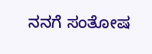ನನಗೆ ಸಂತೋಷ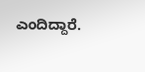ಎಂದಿದ್ದಾರೆ.